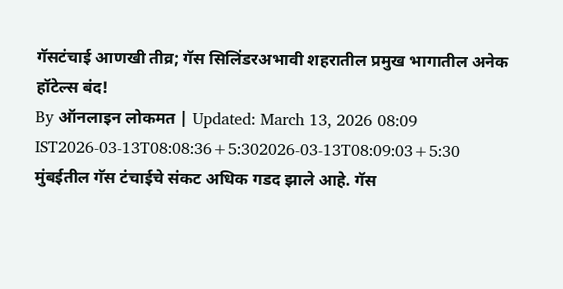गॅसटंचाई आणखी तीव्र; गॅस सिलिंडरअभावी शहरातील प्रमुख भागातील अनेक हॉटेल्स बंद!
By ऑनलाइन लोकमत | Updated: March 13, 2026 08:09 IST2026-03-13T08:08:36+5:302026-03-13T08:09:03+5:30
मुंबईतील गॅस टंचाईचे संकट अधिक गडद झाले आहे. गॅस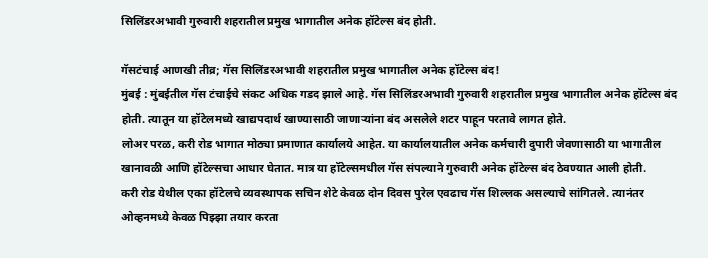सिलिंडरअभावी गुरुवारी शहरातील प्रमुख भागातील अनेक हॉटेल्स बंद होती.

गॅसटंचाई आणखी तीव्र; गॅस सिलिंडरअभावी शहरातील प्रमुख भागातील अनेक हॉटेल्स बंद!
मुंबई : मुंबईतील गॅस टंचाईचे संकट अधिक गडद झाले आहे. गॅस सिलिंडरअभावी गुरुवारी शहरातील प्रमुख भागातील अनेक हॉटेल्स बंद होती. त्यातून या हॉटेलमध्ये खाद्यपदार्थ खाण्यासाठी जाणाऱ्यांना बंद असलेले शटर पाहून परतावे लागत होते.
लोअर परळ, करी रोड भागात मोठ्या प्रमाणात कार्यालये आहेत. या कार्यालयातील अनेक कर्मचारी दुपारी जेवणासाठी या भागातील खानावळी आणि हॉटेल्सचा आधार घेतात. मात्र या हॉटेल्समधील गॅस संपल्याने गुरुवारी अनेक हॉटेल्स बंद ठेवण्यात आली होती.
करी रोड येथील एका हॉटेलचे व्यवस्थापक सचिन शेटे केवळ दोन दिवस पुरेल एवढाच गॅस शिल्लक असल्याचे सांगितले. त्यानंतर ओव्हनमध्ये केवळ पिझ्झा तयार करता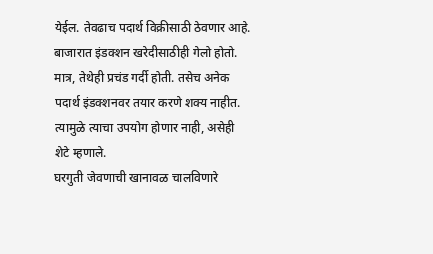येईल. तेवढाच पदार्थ विक्रीसाठी ठेवणार आहे. बाजारात इंडक्शन खरेदीसाठीही गेलो होतो. मात्र, तेथेही प्रचंड गर्दी होती. तसेच अनेक पदार्थ इंडक्शनवर तयार करणे शक्य नाहीत. त्यामुळे त्याचा उपयोग होणार नाही, असेही शेटे म्हणाले.
घरगुती जेवणाची खानावळ चालविणारे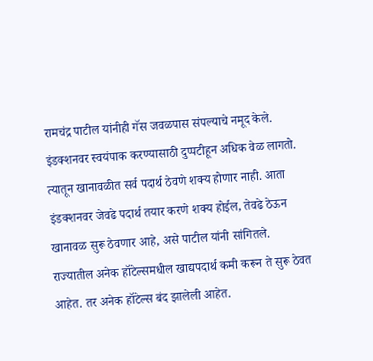रामचंद्र पाटील यांनीही गॅस जवळपास संपल्याचे नमूद केले. इंडक्शनवर स्वयंपाक करण्यासाठी दुप्पटीहून अधिक वेळ लागतो. त्यातून खानावळीत सर्व पदार्थ ठेवणे शक्य होणार नाही. आता इंडक्शनवर जेवढे पदार्थ तयार करणे शक्य होईल, तेवढे ठेऊन खानावळ सुरू ठेवणार आहे, असे पाटील यांनी सांगितले.
राज्यातील अनेक हॉटेल्समधील खाद्यपदार्थ कमी करून ते सुरू ठेवत आहेत. तर अनेक हॉटेल्स बंद झालेली आहेत.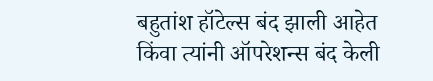बहुतांश हॉटेल्स बंद झाली आहेत किंवा त्यांनी ऑपरेशन्स बंद केली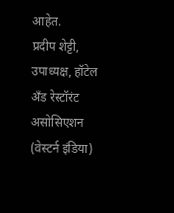आहेत.
प्रदीप शेट्टी, उपाध्यक्ष, हॉटेल अँड रेस्टॉरंट असोसिएशन (वेस्टर्न इंडिया)